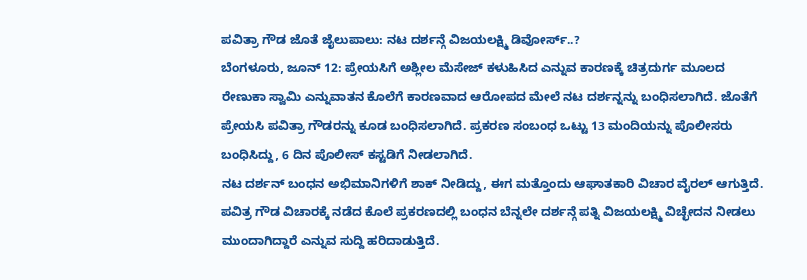ಪವಿತ್ರಾ ಗೌಡ ಜೊತೆ ಜೈಲುಪಾಲು: ನಟ ದರ್ಶನ್ಗೆ ವಿಜಯಲಕ್ಷ್ಮಿ ಡಿವೋರ್ಸ್..?
ಬೆಂಗಳೂರು, ಜೂನ್ 12: ಪ್ರೇಯಸಿಗೆ ಅಶ್ಲೀಲ ಮೆಸೇಜ್ ಕಳುಹಿಸಿದ ಎನ್ನುವ ಕಾರಣಕ್ಕೆ ಚಿತ್ರದುರ್ಗ ಮೂಲದ ರೇಣುಕಾ ಸ್ವಾಮಿ ಎನ್ನುವಾತನ ಕೊಲೆಗೆ ಕಾರಣವಾದ ಆರೋಪದ ಮೇಲೆ ನಟ ದರ್ಶನ್ನನ್ನು ಬಂಧಿಸಲಾಗಿದೆ. ಜೊತೆಗೆ ಪ್ರೇಯಸಿ ಪವಿತ್ರಾ ಗೌಡರನ್ನು ಕೂಡ ಬಂಧಿಸಲಾಗಿದೆ. ಪ್ರಕರಣ ಸಂಬಂಧ ಒಟ್ಟು 13 ಮಂದಿಯನ್ನು ಪೊಲೀಸರು ಬಂಧಿಸಿದ್ದು, 6 ದಿನ ಪೊಲೀಸ್ ಕಸ್ಟಡಿಗೆ ನೀಡಲಾಗಿದೆ.
ನಟ ದರ್ಶನ್ ಬಂಧನ ಅಭಿಮಾನಿಗಳಿಗೆ ಶಾಕ್ ನೀಡಿದ್ದು, ಈಗ ಮತ್ತೊಂದು ಆಘಾತಕಾರಿ ವಿಚಾರ ವೈರಲ್ ಆಗುತ್ತಿದೆ. ಪವಿತ್ರ ಗೌಡ ವಿಚಾರಕ್ಕೆ ನಡೆದ ಕೊಲೆ ಪ್ರಕರಣದಲ್ಲಿ ಬಂಧನ ಬೆನ್ನಲೇ ದರ್ಶನ್ಗೆ ಪತ್ನಿ ವಿಜಯಲಕ್ಷ್ಮಿ ವಿಚ್ಛೇದನ ನೀಡಲು ಮುಂದಾಗಿದ್ದಾರೆ ಎನ್ನುವ ಸುದ್ದಿ ಹರಿದಾಡುತ್ತಿದೆ.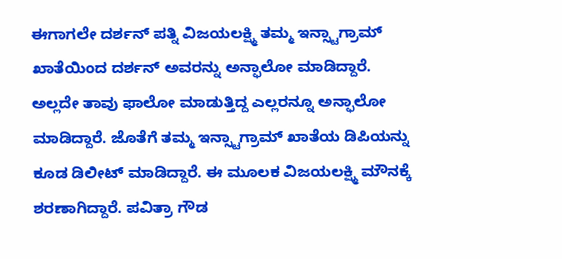ಈಗಾಗಲೇ ದರ್ಶನ್ ಪತ್ನಿ ವಿಜಯಲಕ್ಷ್ಮಿ ತಮ್ಮ ಇನ್ಸ್ಟಾಗ್ರಾಮ್ ಖಾತೆಯಿಂದ ದರ್ಶನ್ ಅವರನ್ನು ಅನ್ಫಾಲೋ ಮಾಡಿದ್ದಾರೆ. ಅಲ್ಲದೇ ತಾವು ಫಾಲೋ ಮಾಡುತ್ತಿದ್ದ ಎಲ್ಲರನ್ನೂ ಅನ್ಫಾಲೋ ಮಾಡಿದ್ದಾರೆ. ಜೊತೆಗೆ ತಮ್ಮ ಇನ್ಸ್ಟಾಗ್ರಾಮ್ ಖಾತೆಯ ಡಿಪಿಯನ್ನು ಕೂಡ ಡಿಲೀಟ್ ಮಾಡಿದ್ದಾರೆ. ಈ ಮೂಲಕ ವಿಜಯಲಕ್ಷ್ಮಿ ಮೌನಕ್ಕೆ ಶರಣಾಗಿದ್ದಾರೆ. ಪವಿತ್ರಾ ಗೌಡ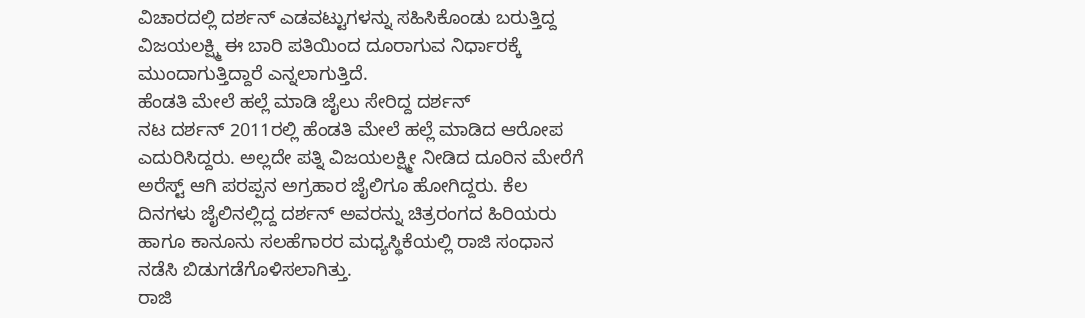ವಿಚಾರದಲ್ಲಿ ದರ್ಶನ್ ಎಡವಟ್ಟುಗಳನ್ನು ಸಹಿಸಿಕೊಂಡು ಬರುತ್ತಿದ್ದ ವಿಜಯಲಕ್ಷ್ಮಿ ಈ ಬಾರಿ ಪತಿಯಿಂದ ದೂರಾಗುವ ನಿರ್ಧಾರಕ್ಕೆ ಮುಂದಾಗುತ್ತಿದ್ದಾರೆ ಎನ್ನಲಾಗುತ್ತಿದೆ.
ಹೆಂಡತಿ ಮೇಲೆ ಹಲ್ಲೆ ಮಾಡಿ ಜೈಲು ಸೇರಿದ್ದ ದರ್ಶನ್
ನಟ ದರ್ಶನ್ 2011ರಲ್ಲಿ ಹೆಂಡತಿ ಮೇಲೆ ಹಲ್ಲೆ ಮಾಡಿದ ಆರೋಪ ಎದುರಿಸಿದ್ದರು. ಅಲ್ಲದೇ ಪತ್ನಿ ವಿಜಯಲಕ್ಷ್ಮೀ ನೀಡಿದ ದೂರಿನ ಮೇರೆಗೆ ಅರೆಸ್ಟ್ ಆಗಿ ಪರಪ್ಪನ ಅಗ್ರಹಾರ ಜೈಲಿಗೂ ಹೋಗಿದ್ದರು. ಕೆಲ ದಿನಗಳು ಜೈಲಿನಲ್ಲಿದ್ದ ದರ್ಶನ್ ಅವರನ್ನು ಚಿತ್ರರಂಗದ ಹಿರಿಯರು ಹಾಗೂ ಕಾನೂನು ಸಲಹೆಗಾರರ ಮಧ್ಯಸ್ಥಿಕೆಯಲ್ಲಿ ರಾಜಿ ಸಂಧಾನ ನಡೆಸಿ ಬಿಡುಗಡೆಗೊಳಿಸಲಾಗಿತ್ತು.
ರಾಜಿ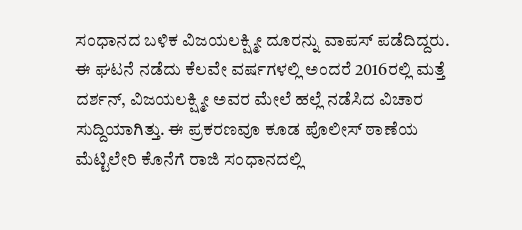ಸಂಧಾನದ ಬಳಿಕ ವಿಜಯಲಕ್ಷ್ಮೀ ದೂರನ್ನು ವಾಪಸ್ ಪಡೆದಿದ್ದರು. ಈ ಘಟನೆ ನಡೆದು ಕೆಲವೇ ವರ್ಷಗಳಲ್ಲಿ ಅಂದರೆ 2016ರಲ್ಲಿ ಮತ್ತೆ ದರ್ಶನ್, ವಿಜಯಲಕ್ಷ್ಮೀ ಅವರ ಮೇಲೆ ಹಲ್ಲೆ ನಡೆಸಿದ ವಿಚಾರ ಸುದ್ದಿಯಾಗಿತ್ತು. ಈ ಪ್ರಕರಣವೂ ಕೂಡ ಪೊಲೀಸ್ ಠಾಣೆಯ ಮೆಟ್ಟಿಲೇರಿ ಕೊನೆಗೆ ರಾಜಿ ಸಂಧಾನದಲ್ಲಿ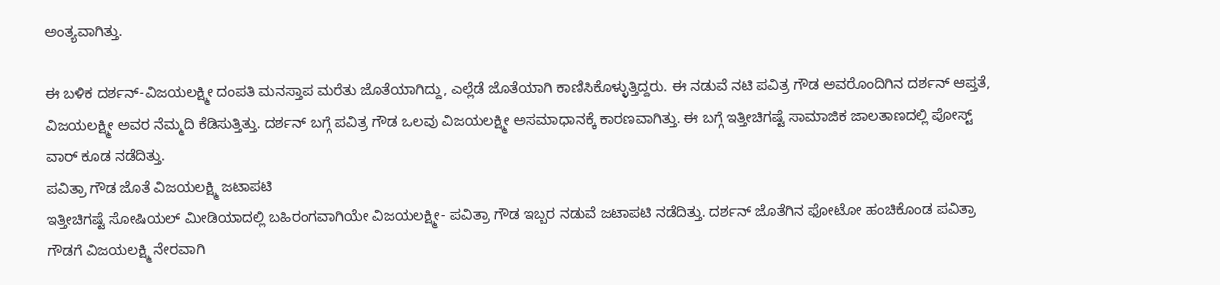ಅಂತ್ಯವಾಗಿತ್ತು.

ಈ ಬಳಿಕ ದರ್ಶನ್-ವಿಜಯಲಕ್ಷ್ಮೀ ದಂಪತಿ ಮನಸ್ತಾಪ ಮರೆತು ಜೊತೆಯಾಗಿದ್ದು, ಎಲ್ಲೆಡೆ ಜೊತೆಯಾಗಿ ಕಾಣಿಸಿಕೊಳ್ಳುತ್ತಿದ್ದರು. ಈ ನಡುವೆ ನಟಿ ಪವಿತ್ರ ಗೌಡ ಅವರೊಂದಿಗಿನ ದರ್ಶನ್ ಆಪ್ತತೆ, ವಿಜಯಲಕ್ಷ್ಮೀ ಅವರ ನೆಮ್ಮದಿ ಕೆಡಿಸುತ್ತಿತ್ತು. ದರ್ಶನ್ ಬಗ್ಗೆ ಪವಿತ್ರ ಗೌಡ ಒಲವು ವಿಜಯಲಕ್ಷ್ಮೀ ಅಸಮಾಧಾನಕ್ಕೆ ಕಾರಣವಾಗಿತ್ತು. ಈ ಬಗ್ಗೆ ಇತ್ತೀಚಿಗಷ್ಟೆ ಸಾಮಾಜಿಕ ಜಾಲತಾಣದಲ್ಲಿ ಪೋಸ್ಟ್ ವಾರ್ ಕೂಡ ನಡೆದಿತ್ತು.
ಪವಿತ್ರಾ ಗೌಡ ಜೊತೆ ವಿಜಯಲಕ್ಷ್ಮಿ ಜಟಾಪಟಿ
ಇತ್ತೀಚಿಗಷ್ಟೆ ಸೋಷಿಯಲ್ ಮೀಡಿಯಾದಲ್ಲಿ ಬಹಿರಂಗವಾಗಿಯೇ ವಿಜಯಲಕ್ಷ್ಮೀ- ಪವಿತ್ರಾ ಗೌಡ ಇಬ್ಬರ ನಡುವೆ ಜಟಾಪಟಿ ನಡೆದಿತ್ತು. ದರ್ಶನ್ ಜೊತೆಗಿನ ಫೋಟೋ ಹಂಚಿಕೊಂಡ ಪವಿತ್ರಾ ಗೌಡಗೆ ವಿಜಯಲಕ್ಷ್ಮಿ ನೇರವಾಗಿ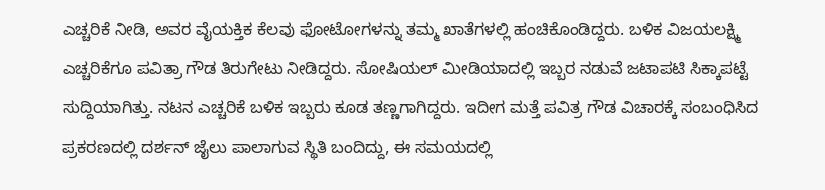ಎಚ್ಚರಿಕೆ ನೀಡಿ, ಅವರ ವೈಯಕ್ತಿಕ ಕೆಲವು ಫೋಟೋಗಳನ್ನು ತಮ್ಮ ಖಾತೆಗಳಲ್ಲಿ ಹಂಚಿಕೊಂಡಿದ್ದರು. ಬಳಿಕ ವಿಜಯಲಕ್ಷ್ಮಿ ಎಚ್ಚರಿಕೆಗೂ ಪವಿತ್ರಾ ಗೌಡ ತಿರುಗೇಟು ನೀಡಿದ್ದರು. ಸೋಷಿಯಲ್ ಮೀಡಿಯಾದಲ್ಲಿ ಇಬ್ಬರ ನಡುವೆ ಜಟಾಪಟಿ ಸಿಕ್ಕಾಪಟ್ಟೆ ಸುದ್ದಿಯಾಗಿತ್ತು. ನಟನ ಎಚ್ಚರಿಕೆ ಬಳಿಕ ಇಬ್ಬರು ಕೂಡ ತಣ್ಣಗಾಗಿದ್ದರು. ಇದೀಗ ಮತ್ತೆ ಪವಿತ್ರ ಗೌಡ ವಿಚಾರಕ್ಕೆ ಸಂಬಂಧಿಸಿದ ಪ್ರಕರಣದಲ್ಲಿ ದರ್ಶನ್ ಜೈಲು ಪಾಲಾಗುವ ಸ್ಥಿತಿ ಬಂದಿದ್ದು, ಈ ಸಮಯದಲ್ಲಿ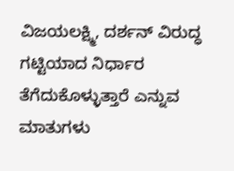ವಿಜಯಲಕ್ಷ್ಮಿ, ದರ್ಶನ್ ವಿರುದ್ಧ ಗಟ್ಟಿಯಾದ ನಿರ್ಧಾರ ತೆಗೆದುಕೊಳ್ಳುತ್ತಾರೆ ಎನ್ನುವ ಮಾತುಗಳು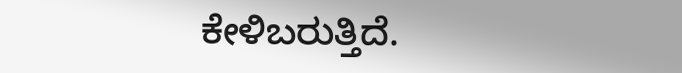ಕೇಳಿಬರುತ್ತಿದೆ.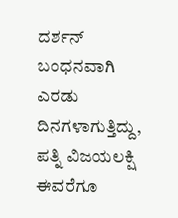ದರ್ಶನ್ ಬಂಧನವಾಗಿ ಎರಡು ದಿನಗಳಾಗುತ್ತಿದ್ದು, ಪತ್ನಿ ವಿಜಯಲಕ್ಷಿ ಈವರೆಗೂ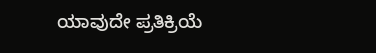ಯಾವುದೇ ಪ್ರತಿಕ್ರಿಯೆ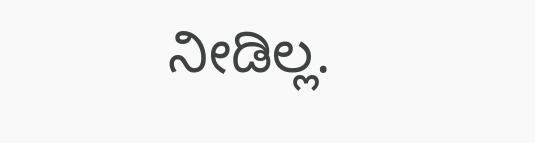ನೀಡಿಲ್ಲ.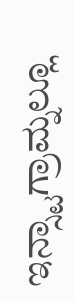ಇನ್ಸ್ಟಾಗ್ರಾಮ್ನಲ್ಲೂ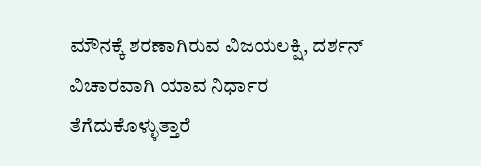ಮೌನಕ್ಕೆ ಶರಣಾಗಿರುವ ವಿಜಯಲಕ್ಷಿ, ದರ್ಶನ್ ವಿಚಾರವಾಗಿ ಯಾವ ನಿರ್ಧಾರ ತೆಗೆದುಕೊಳ್ಳುತ್ತಾರೆ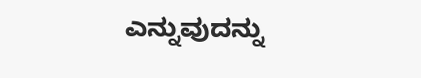ಎನ್ನುವುದನ್ನು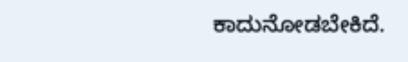ಕಾದುನೋಡಬೇಕಿದೆ.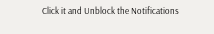Click it and Unblock the Notifications